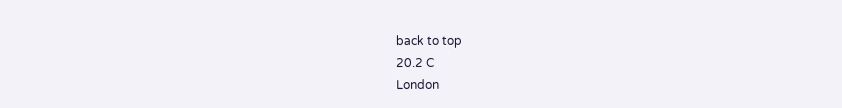back to top
20.2 C
London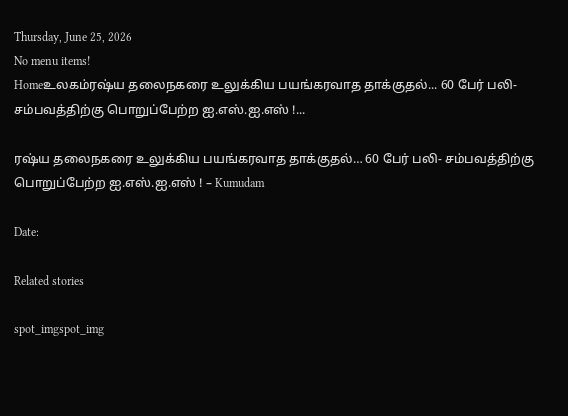Thursday, June 25, 2026
No menu items!
Homeஉலகம்ரஷ்ய தலைநகரை உலுக்கிய பயங்கரவாத தாக்குதல்... 60 பேர் பலி- சம்பவத்திற்கு பொறுப்பேற்ற ஐ.எஸ்.ஐ.எஸ் !...

ரஷ்ய தலைநகரை உலுக்கிய பயங்கரவாத தாக்குதல்… 60 பேர் பலி- சம்பவத்திற்கு பொறுப்பேற்ற ஐ.எஸ்.ஐ.எஸ் ! – Kumudam

Date:

Related stories

spot_imgspot_img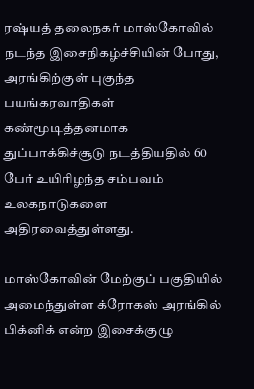ரஷ்யத் தலைநகர் மாஸ்கோவில் நடந்த இசைநிகழ்ச்சியின் போது, அரங்கிற்குள் புகுந்த பயங்கரவாதிகள் கண்மூடித்தனமாக துப்பாக்கிச்சூடு நடத்தியதில் 60 பேர் உயிரிழந்த சம்பவம் உலகநாடுகளை அதிரவைத்துள்ளது.

மாஸ்கோவின் மேற்குப் பகுதியில் அமைந்துள்ள க்ரோகஸ் அரங்கில் பிக்னிக் என்ற இசைக்குழு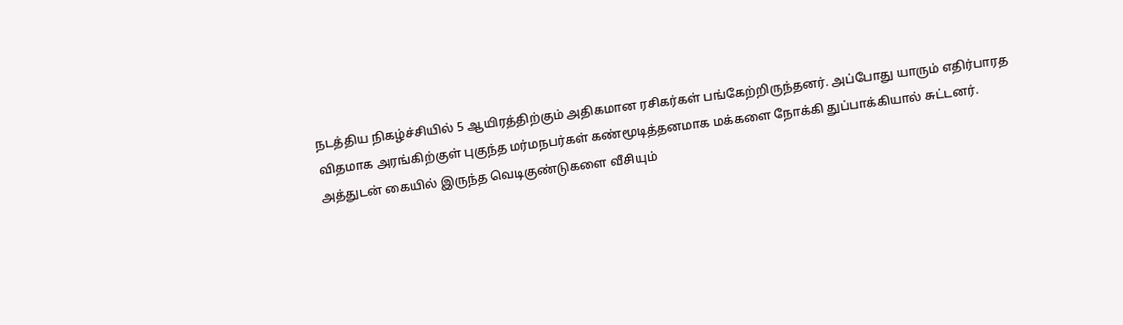நடத்திய நிகழ்ச்சியில் 5 ஆயிரத்திற்கும் அதிகமான ரசிகர்கள் பங்கேற்றிருந்தனர். அப்போது யாரும் எதிர்பாரத விதமாக அரங்கிற்குள் புகுந்த மர்மநபர்கள் கண்மூடித்தனமாக மக்களை நோக்கி துப்பாக்கியால் சுட்டனர். அத்துடன் கையில் இருந்த வெடிகுண்டுகளை வீசியும்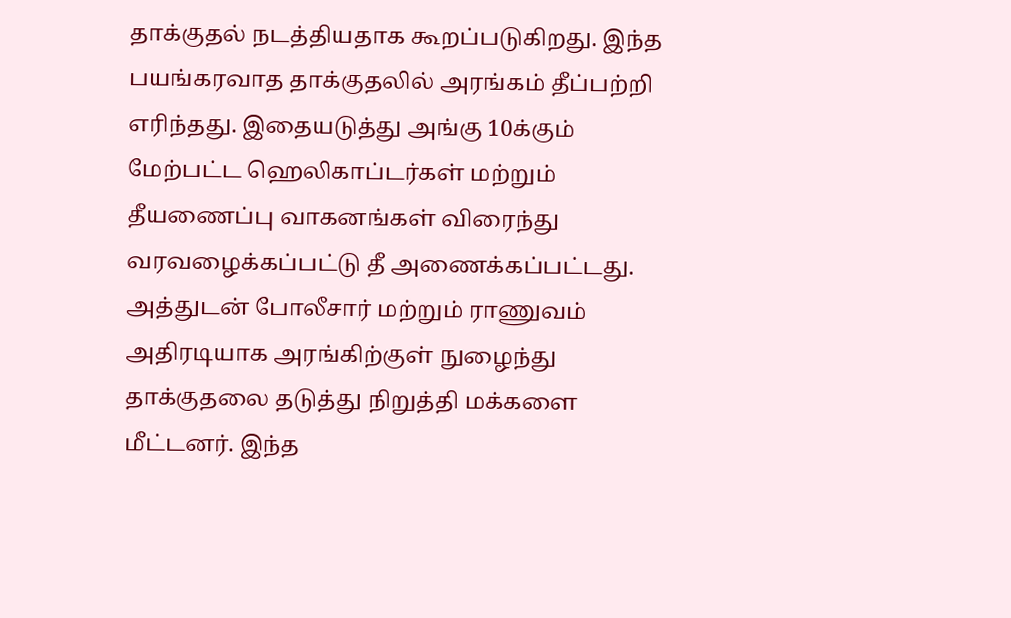தாக்குதல் நடத்தியதாக கூறப்படுகிறது. இந்த பயங்கரவாத தாக்குதலில் அரங்கம் தீப்பற்றி எரிந்தது. இதையடுத்து அங்கு 10க்கும் மேற்பட்ட ஹெலிகாப்டர்கள் மற்றும் தீயணைப்பு வாகனங்கள் விரைந்து வரவழைக்கப்பட்டு தீ அணைக்கப்பட்டது. அத்துடன் போலீசார் மற்றும் ராணுவம் அதிரடியாக அரங்கிற்குள் நுழைந்து தாக்குதலை தடுத்து நிறுத்தி மக்களை மீட்டனர். இந்த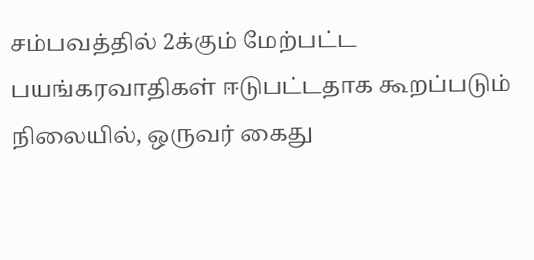சம்பவத்தில் 2க்கும் மேற்பட்ட பயங்கரவாதிகள் ஈடுபட்டதாக கூறப்படும் நிலையில், ஒருவர் கைது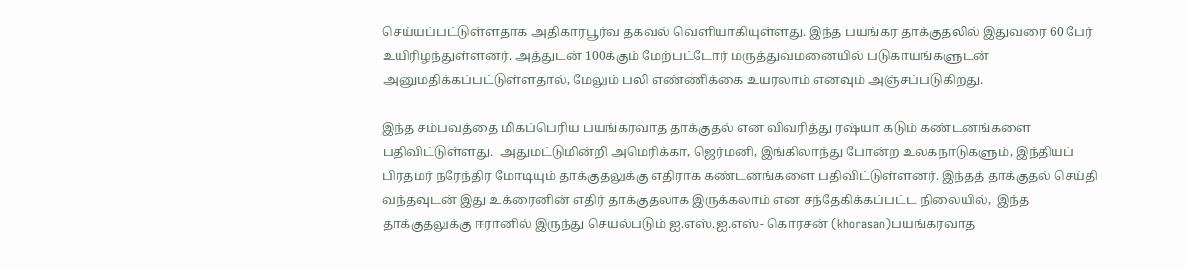செய்யப்பட்டுள்ளதாக அதிகாரபூர்வ தகவல் வெளியாகியுள்ளது. இந்த பயங்கர தாக்குதலில் இதுவரை 60 பேர் உயிரிழந்துள்ளனர். அத்துடன் 100க்கும் மேற்பட்டோர் மருத்துவமனையில் படுகாயங்களுடன் அனுமதிக்கப்பட்டுள்ளதால், மேலும் பலி எண்ணிக்கை உயரலாம் எனவும் அஞ்சப்படுகிறது.

இந்த சம்பவத்தை மிகப்பெரிய பயங்கரவாத தாக்குதல் என விவரித்து ரஷ்யா கடும் கண்டனங்களை பதிவிட்டுள்ளது.  அதுமட்டுமின்றி அமெரிக்கா, ஜெர்மனி, இங்கிலாந்து போன்ற உலகநாடுகளும், இந்தியப் பிரதமர் நரேந்திர மோடியும் தாக்குதலுக்கு எதிராக கண்டனங்களை பதிவிட்டுள்ளனர். இந்தத் தாக்குதல் செய்தி வந்தவுடன் இது உக்ரைனின் எதிர் தாக்குதலாக இருக்கலாம் என சந்தேகிக்கப்பட்ட நிலையில்,  இந்த தாக்குதலுக்கு ஈரானில் இருந்து செயல்படும் ஐ.எஸ்.ஐ.எஸ்- கொரசன் (khorasan)பயங்கரவாத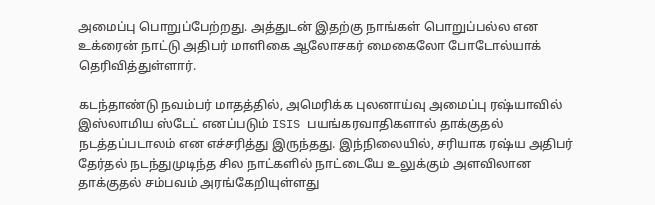அமைப்பு பொறுப்பேற்றது. அத்துடன் இதற்கு நாங்கள் பொறுப்பல்ல என உக்ரைன் நாட்டு அதிபர் மாளிகை ஆலோசகர் மைகைலோ போடோல்யாக் தெரிவித்துள்ளார்.

கடந்தாண்டு நவம்பர் மாதத்தில், அமெரிக்க புலனாய்வு அமைப்பு ரஷ்யாவில் இஸ்லாமிய ஸ்டேட் எனப்படும் ISIS பயங்கரவாதிகளால் தாக்குதல் நடத்தப்படாலம் என எச்சரித்து இருந்தது. இந்நிலையில், சரியாக ரஷ்ய அதிபர் தேர்தல் நடந்துமுடிந்த சில நாட்களில் நாட்டையே உலுக்கும் அளவிலான தாக்குதல் சம்பவம் அரங்கேறியுள்ளது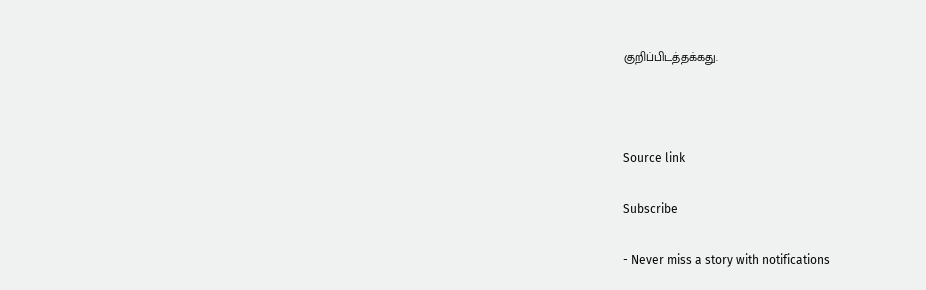குறிப்பிடத்தக்கது.



Source link

Subscribe

- Never miss a story with notifications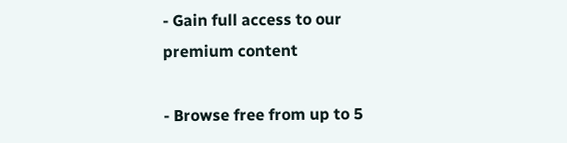- Gain full access to our premium content

- Browse free from up to 5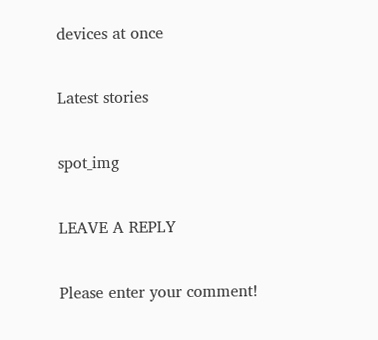devices at once

Latest stories

spot_img

LEAVE A REPLY

Please enter your comment!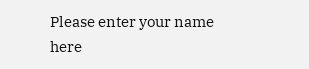Please enter your name here